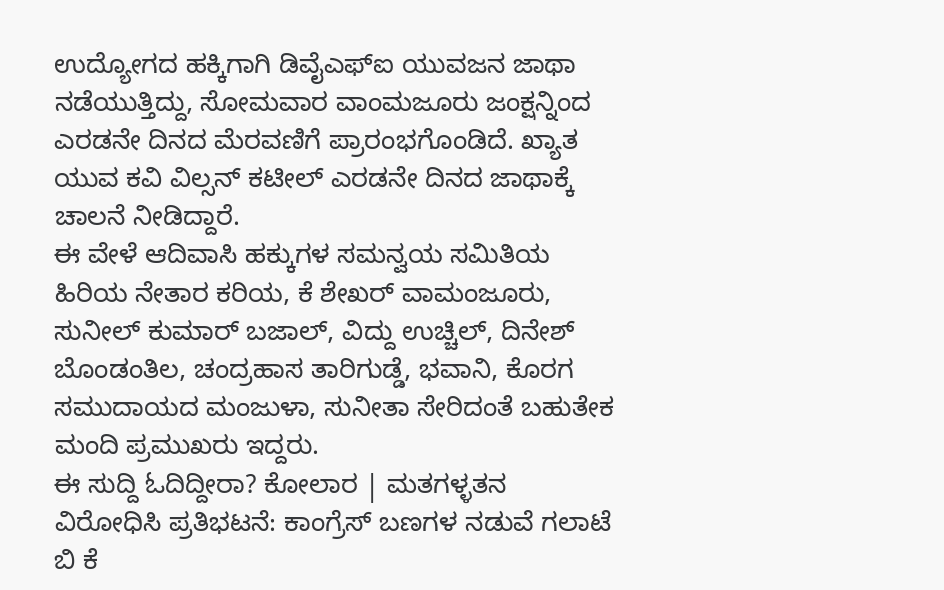ಉದ್ಯೋಗದ ಹಕ್ಕಿಗಾಗಿ ಡಿವೈಎಫ್ಐ ಯುವಜನ ಜಾಥಾ ನಡೆಯುತ್ತಿದ್ದು, ಸೋಮವಾರ ವಾಂಮಜೂರು ಜಂಕ್ಷನ್ನಿಂದ ಎರಡನೇ ದಿನದ ಮೆರವಣಿಗೆ ಪ್ರಾರಂಭಗೊಂಡಿದೆ. ಖ್ಯಾತ ಯುವ ಕವಿ ವಿಲ್ಸನ್ ಕಟೀಲ್ ಎರಡನೇ ದಿನದ ಜಾಥಾಕ್ಕೆ ಚಾಲನೆ ನೀಡಿದ್ದಾರೆ.
ಈ ವೇಳೆ ಆದಿವಾಸಿ ಹಕ್ಕುಗಳ ಸಮನ್ವಯ ಸಮಿತಿಯ ಹಿರಿಯ ನೇತಾರ ಕರಿಯ, ಕೆ ಶೇಖರ್ ವಾಮಂಜೂರು, ಸುನೀಲ್ ಕುಮಾರ್ ಬಜಾಲ್, ವಿದ್ದು ಉಚ್ಚಿಲ್, ದಿನೇಶ್ ಬೊಂಡಂತಿಲ, ಚಂದ್ರಹಾಸ ತಾರಿಗುಡ್ಡೆ, ಭವಾನಿ, ಕೊರಗ ಸಮುದಾಯದ ಮಂಜುಳಾ, ಸುನೀತಾ ಸೇರಿದಂತೆ ಬಹುತೇಕ ಮಂದಿ ಪ್ರಮುಖರು ಇದ್ದರು.
ಈ ಸುದ್ದಿ ಓದಿದ್ದೀರಾ? ಕೋಲಾರ | ಮತಗಳ್ಳತನ ವಿರೋಧಿಸಿ ಪ್ರತಿಭಟನೆ: ಕಾಂಗ್ರೆಸ್ ಬಣಗಳ ನಡುವೆ ಗಲಾಟೆ
ಬಿ ಕೆ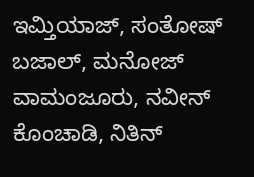ಇಮ್ತಿಯಾಜ್, ಸಂತೋಷ್ ಬಜಾಲ್, ಮನೋಜ್ ವಾಮಂಜೂರು, ನವೀನ್ ಕೊಂಚಾಡಿ, ನಿತಿನ್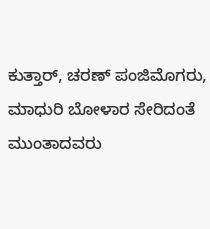ಕುತ್ತಾರ್, ಚರಣ್ ಪಂಜಿಮೊಗರು, ಮಾಧುರಿ ಬೋಳಾರ ಸೇರಿದಂತೆ ಮುಂತಾದವರು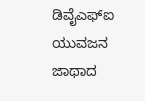ಡಿವೈಎಫ್ಐ ಯುವಜನ ಜಾಥಾದ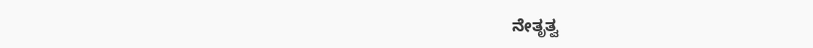ನೇತೃತ್ವ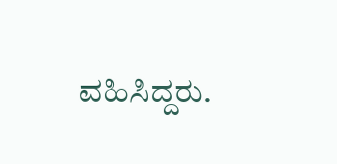ವಹಿಸಿದ್ದರು.